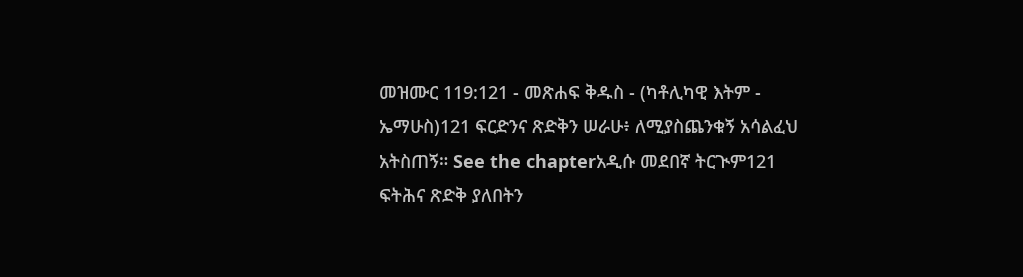መዝሙር 119:121 - መጽሐፍ ቅዱስ - (ካቶሊካዊ እትም - ኤማሁስ)121 ፍርድንና ጽድቅን ሠራሁ፥ ለሚያስጨንቁኝ አሳልፈህ አትስጠኝ። See the chapterአዲሱ መደበኛ ትርጒም121 ፍትሕና ጽድቅ ያለበትን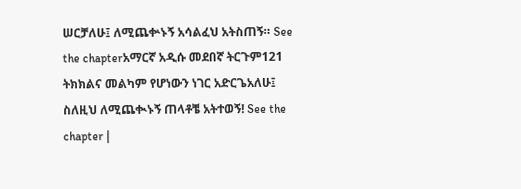ሠርቻለሁ፤ ለሚጨቍኑኝ አሳልፈህ አትስጠኝ። See the chapterአማርኛ አዲሱ መደበኛ ትርጉም121 ትክክልና መልካም የሆነውን ነገር አድርጌአለሁ፤ ስለዚህ ለሚጨቊኑኝ ጠላቶቼ አትተወኝ! See the chapter |